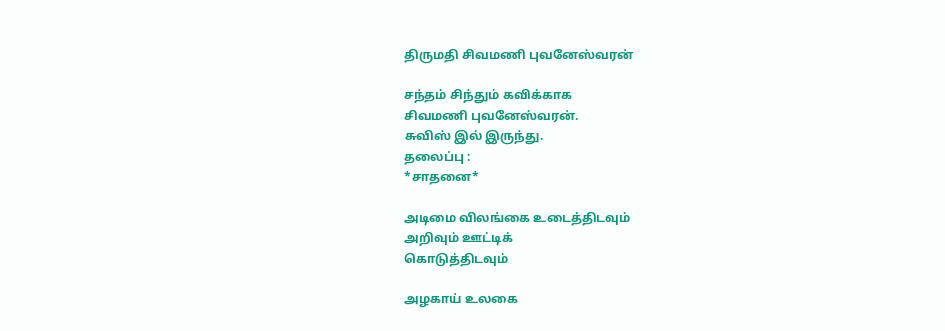திருமதி சிவமணி புவனேஸ்வரன்

சந்தம் சிந்தும் கவிக்காக
சிவமணி புவனேஸ்வரன்.
சுவிஸ் இல் இருந்து.
தலைப்பு :
*சாதனை*

அடிமை விலங்கை உடைத்திடவும்
அறிவும் ஊட்டிக்
கொடுத்திடவும்

அழகாய் உலகை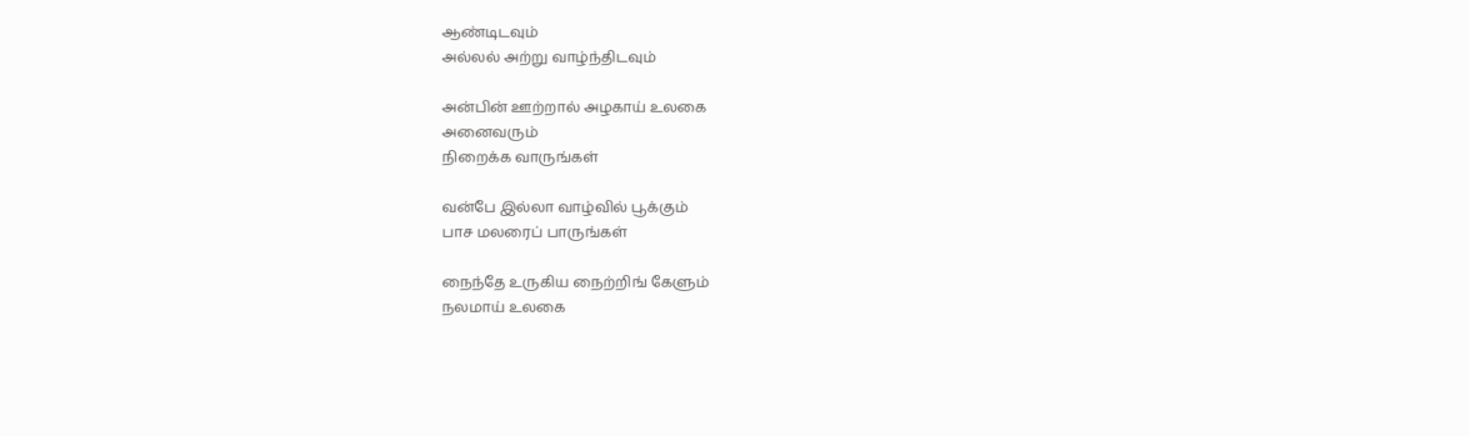ஆண்டிடவும்
அல்லல் அற்று வாழ்ந்திடவும்

அன்பின் ஊற்றால் அழகாய் உலகை
அனைவரும்
நிறைக்க வாருங்கள்

வன்பே இல்லா வாழ்வில் பூக்கும்
பாச மலரைப் பாருங்கள்

நைந்தே உருகிய நைற்றிங் கேளும்
நலமாய் உலகை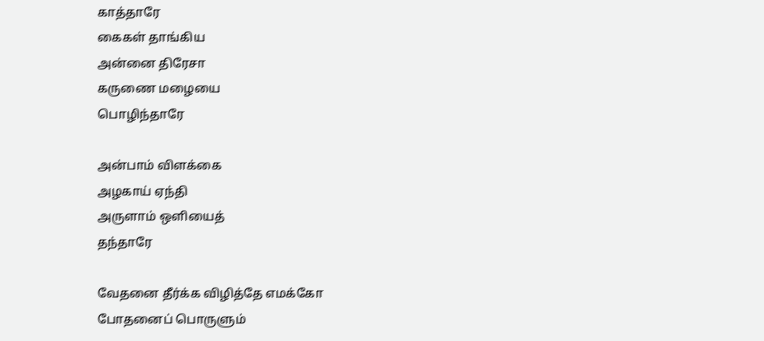காத்தாரே
கைகள் தாங்கிய
அன்னை திரேசா
கருணை மழையை
பொழிந்தாரே

அன்பாம் விளக்கை
அழகாய் ஏந்தி
அருளாம் ஒளியைத்
தந்தாரே

வேதனை தீர்க்க விழித்தே எமக்கோ
போதனைப் பொருளும்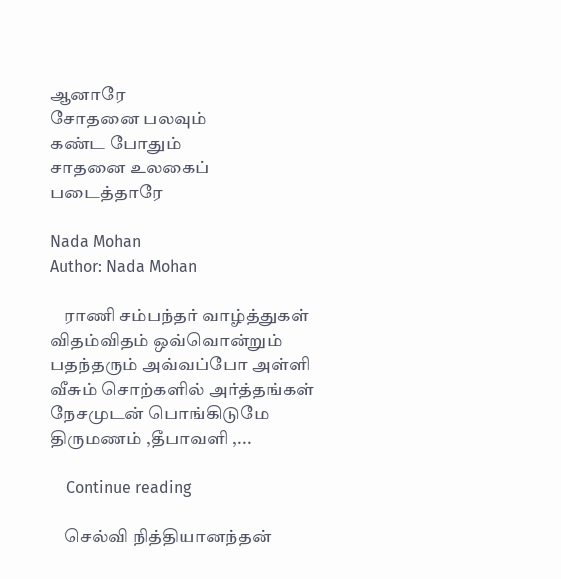ஆனாரே
சோதனை பலவும்
கண்ட போதும்
சாதனை உலகைப்
படைத்தாரே

Nada Mohan
Author: Nada Mohan

    ராணி சம்பந்தர் வாழ்த்துகள் விதம்விதம் ஒவ்வொன்றும் பதந்தரும் அவ்வப்போ அள்ளி வீசும் சொற்களில் அர்த்தங்கள் நேசமுடன் பொங்கிடுமே திருமணம் ,தீபாவளி ,...

    Continue reading

    செல்வி நித்தியானந்தன்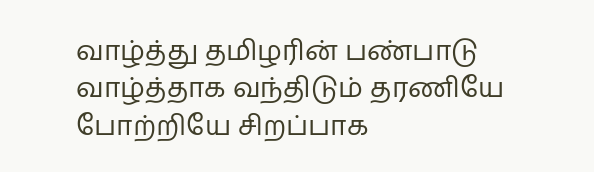வாழ்த்து தமிழரின் பண்பாடு வாழ்த்தாக வந்திடும் தரணியே போற்றியே சிறப்பாக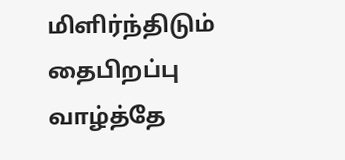மிளிர்ந்திடும் தைபிறப்பு வாழ்த்தே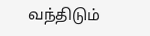வந்திடும்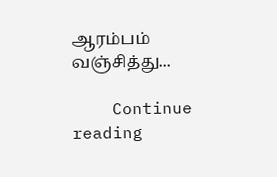ஆரம்பம் வஞ்சித்து...

    Continue reading